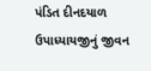પંડિત દીનદયાળ ઉપાધ્યાયજીનું જીવન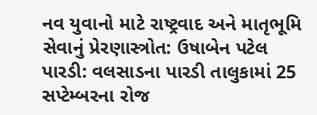નવ યુવાનો માટે રાષ્ટ્રવાદ અને માતૃભૂમિ સેવાનું પ્રેરણાસ્ત્રોત: ઉષાબેન પટેલ
પારડી: વલસાડના પારડી તાલુકામાં 25 સપ્ટેમ્બરના રોજ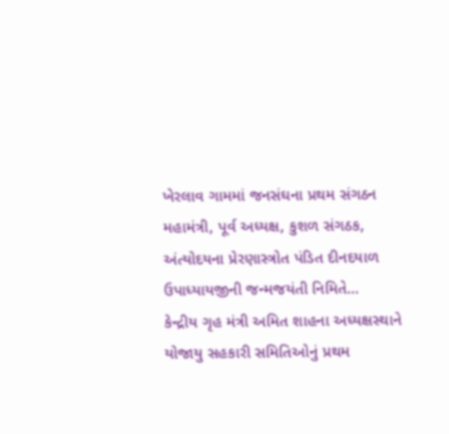ખેરલાવ ગામમાં જનસંઘના પ્રથમ સંગઠન મહામંત્રી, પૂર્વ અધ્યક્ષ, કુશળ સંગઠક, અંત્યોદયના પ્રેરણાસ્ત્રોત પંડિત દીનદયાળ ઉપાધ્યાયજીની જન્મજયંતી નિમિતે...
કેન્દ્રીય ગૃહ મંત્રી અમિત શાહના અધ્યક્ષસ્થાને યોજાયુ સહકારી સમિતિઓનું પ્રથમ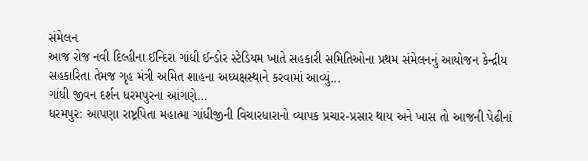સંમેલન
આજ રોજ નવી દિલ્હીના ઈન્દિરા ગાંધી ઈન્ડોર સ્ટેડિયમ ખાતે સહકારી સમિતિઓના પ્રથમ સંમેલનનું આયોજન કેન્દ્રીય સહકારિતા તેમજ ગૃહ મંત્રી અમિત શાહના અધ્યક્ષસ્થાને કરવામાં આવ્યું...
ગાંધી જીવન દર્શન ધરમપુરના આંગણે…
ધરમપુર: આપણા રાષ્ટ્રપિતા મહાત્મા ગાંધીજીની વિચારધારાનો વ્યાપક પ્રચાર-પ્રસાર થાય અને ખાસ તો આજની પેઢીનાં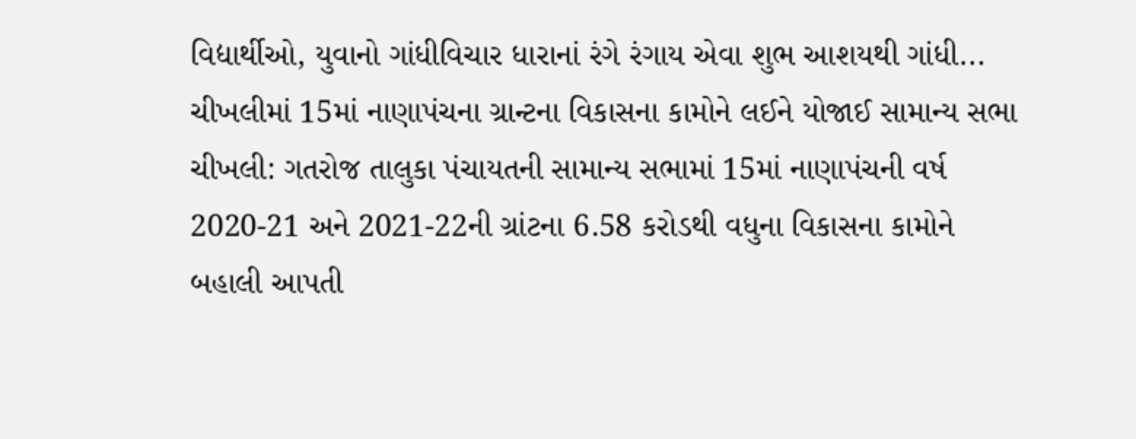વિદ્યાર્થીઓ, યુવાનો ગાંધીવિચાર ધારાનાં રંગે રંગાય એવા શુભ આશયથી ગાંધી...
ચીખલીમાં 15માં નાણાપંચના ગ્રાન્ટના વિકાસના કામોને લઈને યોજાઈ સામાન્ય સભા
ચીખલી: ગતરોજ તાલુકા પંચાયતની સામાન્ય સભામાં 15માં નાણાપંચની વર્ષ 2020-21 અને 2021-22ની ગ્રાંટના 6.58 કરોડથી વધુના વિકાસના કામોને બહાલી આપતી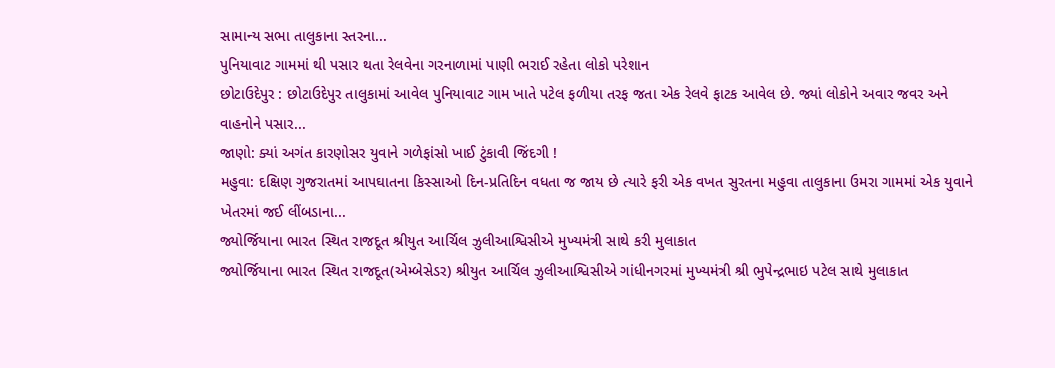સામાન્ય સભા તાલુકાના સ્તરના...
પુનિયાવાટ ગામમાં થી પસાર થતા રેલવેના ગરનાળામાં પાણી ભરાઈ રહેતા લોકો પરેશાન
છોટાઉદેપુર : છોટાઉદેપુર તાલુકામાં આવેલ પુનિયાવાટ ગામ ખાતે પટેલ ફળીયા તરફ જતા એક રેલવે ફાટક આવેલ છે. જ્યાં લોકોને અવાર જવર અને વાહનોને પસાર...
જાણો: ક્યાં અગંત કારણોસર યુવાને ગળેફાંસો ખાઈ ટુંકાવી જિંદગી !
મહુવા: દક્ષિણ ગુજરાતમાં આપઘાતના કિસ્સાઓ દિન-પ્રતિદિન વધતા જ જાય છે ત્યારે ફરી એક વખત સુરતના મહુવા તાલુકાના ઉમરા ગામમાં એક યુવાને ખેતરમાં જઈ લીંબડાના...
જ્યોર્જિયાના ભારત સ્થિત રાજદૂત શ્રીયુત આર્ચિલ ઝુલીઆશ્વિસીએ મુખ્યમંત્રી સાથે કરી મુલાકાત
જ્યોર્જિયાના ભારત સ્થિત રાજદૂત(એમ્બેસેડર) શ્રીયુત આર્ચિલ ઝુલીઆશ્વિસીએ ગાંધીનગરમાં મુખ્યમંત્રી શ્રી ભુપેન્દ્રભાઇ પટેલ સાથે મુલાકાત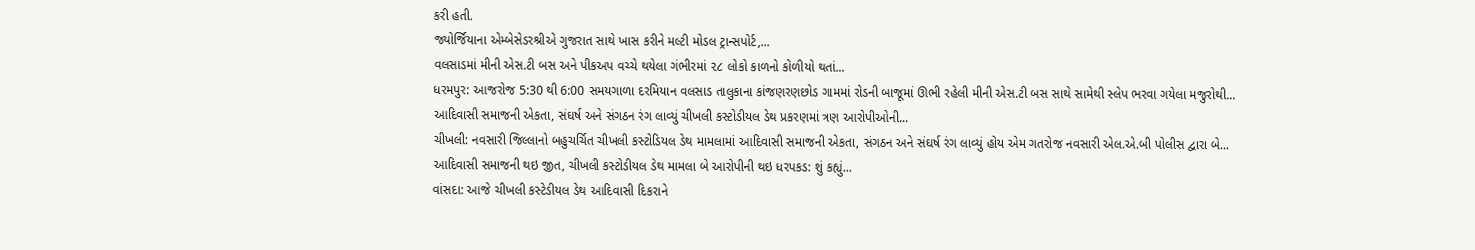કરી હતી.
જ્યોર્જિયાના એમ્બેસેડરશ્રીએ ગુજરાત સાથે ખાસ કરીને મલ્ટી મોડલ ટ્રાન્સપોર્ટ,...
વલસાડમાં મીની એસ.ટી બસ અને પીકઅપ વચ્ચે થયેલા ગંભીરમાં ૨૮ લોકો કાળનો કોળીયો થતાં...
ધરમપુર: આજરોજ 5:30 થી 6:00 સમયગાળા દરમિયાન વલસાડ તાલુકાના કાંજણરણછોડ ગામમાં રોડની બાજૂમાં ઊભી રહેલી મીની એસ.ટી બસ સાથે સામેથી સ્લેપ ભરવા ગયેલા મજુરોથી...
આદિવાસી સમાજની એકતા, સંઘર્ષ અને સંગઠન રંગ લાવ્યું ચીખલી કસ્ટોડીયલ ડેથ પ્રકરણમાં ત્રણ આરોપીઓની...
ચીખલી: નવસારી જિલ્લાનો બહુચર્ચિત ચીખલી કસ્ટોડિયલ ડેથ મામલામાં આદિવાસી સમાજની એકતા, સંગઠન અને સંઘર્ષ રંગ લાવ્યું હોય એમ ગતરોજ નવસારી એલ.એ.બી પોલીસ દ્વારા બે...
આદિવાસી સમાજની થઇ જીત, ચીખલી કસ્ટોડીયલ ડેથ મામલા બે આરોપીની થઇ ધરપકડ: શું કહ્યું...
વાંસદા: આજે ચીખલી કસ્ટેડીયલ ડેથ આદિવાસી દિકરાને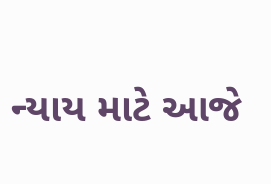ન્યાય માટે આજે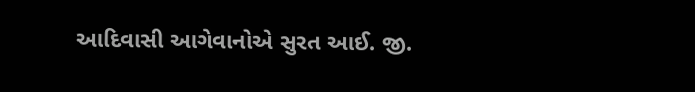આદિવાસી આગેવાનોએ સુરત આઈ. જી.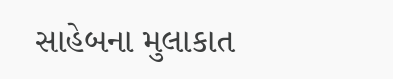સાહેબના મુલાકાત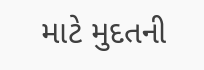માટે મુદતની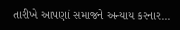તારીખે આપણાં સમાજને અન્યાય કરનાર...